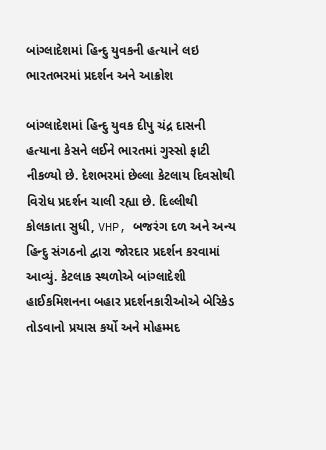બાંગ્લાદેશમાં હિન્દુ યુવકની હત્યાને લઇ ભારતભરમાં પ્રદર્શન અને આક્રોશ

બાંગ્લાદેશમાં હિન્દુ યુવક દીપુ ચંદ્ર દાસની હત્યાના કેસને લઈને ભારતમાં ગુસ્સો ફાટી નીકળ્યો છે. દેશભરમાં છેલ્લા કેટલાય દિવસોથી વિરોધ પ્રદર્શન ચાલી રહ્યા છે. દિલ્લીથી કોલકાતા સુધી, VHP, બજરંગ દળ અને અન્ય હિન્દુ સંગઠનો દ્વારા જોરદાર પ્રદર્શન કરવામાં આવ્યું. કેટલાક સ્થળોએ બાંગ્લાદેશી હાઈકમિશનના બહાર પ્રદર્શનકારીઓએ બેરિકેડ તોડવાનો પ્રયાસ કર્યો અને મોહમ્મદ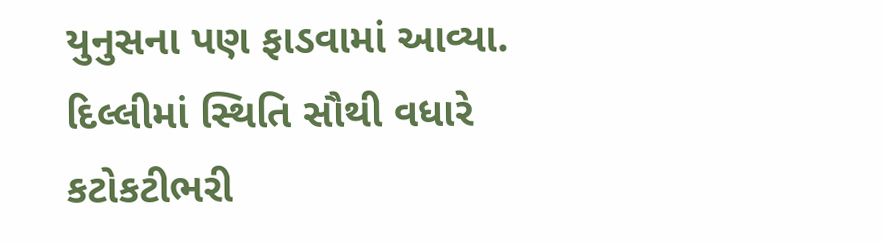યુનુસના પણ ફાડવામાં આવ્યા. દિલ્લીમાં સ્થિતિ સૌથી વધારે કટોકટીભરી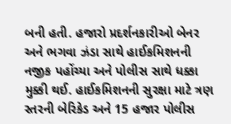બની હતી. હજારો પ્રદર્શનકારીઓ બેનર અને ભગવા ઝંડા સાથે હાઈકમિશનની નજીક પહોંચ્યા અને પોલીસ સાથે ધક્કા મુક્કી થઈ. હાઈકમિશનની સુરક્ષા માટે ત્રણ સ્તરની બેરિકેડ અને 15 હજાર પોલીસ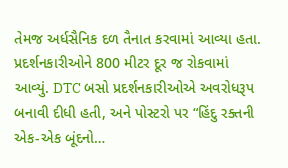તેમજ અર્ધસૈનિક દળ તૈનાત કરવામાં આવ્યા હતા. પ્રદર્શનકારીઓને 800 મીટર દૂર જ રોકવામાં આવ્યું. DTC બસો પ્રદર્શનકારીઓએ અવરોધરૂપ બનાવી દીધી હતી, અને પોસ્ટરો પર “હિંદુ રક્તની એક-એક બૂંદનો…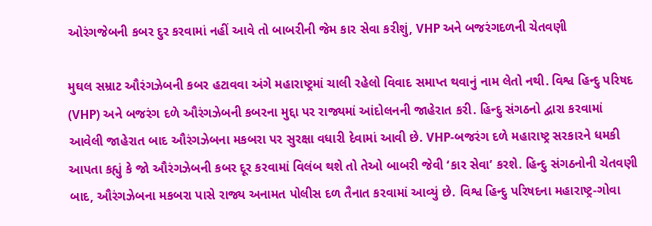ઓરંગજેબની કબર દુર કરવામાં નહીં આવે તો બાબરીની જેમ કાર સેવા કરીશું, VHP અને બજરંગદળની ચેતવણી

મુઘલ સમ્રાટ ઔરંગઝેબની કબર હટાવવા અંગે મહારાષ્ટ્રમાં ચાલી રહેલો વિવાદ સમાપ્ત થવાનું નામ લેતો નથી. વિશ્વ હિન્દુ પરિષદ (VHP) અને બજરંગ દળે ઔરંગઝેબની કબરના મુદ્દા પર રાજ્યમાં આંદોલનની જાહેરાત કરી. હિન્દુ સંગઠનો દ્વારા કરવામાં આવેલી જાહેરાત બાદ ઔરંગઝેબના મકબરા પર સુરક્ષા વધારી દેવામાં આવી છે. VHP-બજરંગ દળે મહારાષ્ટ્ર સરકારને ધમકી આપતા કહ્યું કે જો ઔરંગઝેબની કબર દૂર કરવામાં વિલંબ થશે તો તેઓ બાબરી જેવી ‘કાર સેવા’ કરશે. હિન્દુ સંગઠનોની ચેતવણી બાદ, ઔરંગઝેબના મકબરા પાસે રાજ્ય અનામત પોલીસ દળ તૈનાત કરવામાં આવ્યું છે. વિશ્વ હિન્દુ પરિષદના મહારાષ્ટ્ર-ગોવા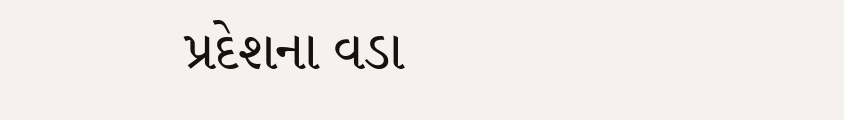પ્રદેશના વડા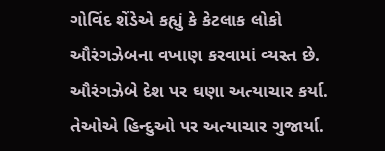ગોવિંદ શેંડેએ કહ્યું કે કેટલાક લોકો ઔરંગઝેબના વખાણ કરવામાં વ્યસ્ત છે. ઔરંગઝેબે દેશ પર ઘણા અત્યાચાર કર્યા. તેઓએ હિન્દુઓ પર અત્યાચાર ગુજાર્યા.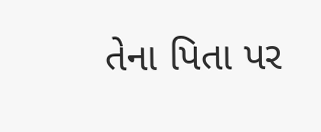તેના પિતા પર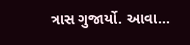ત્રાસ ગુજાર્યો. આવા…